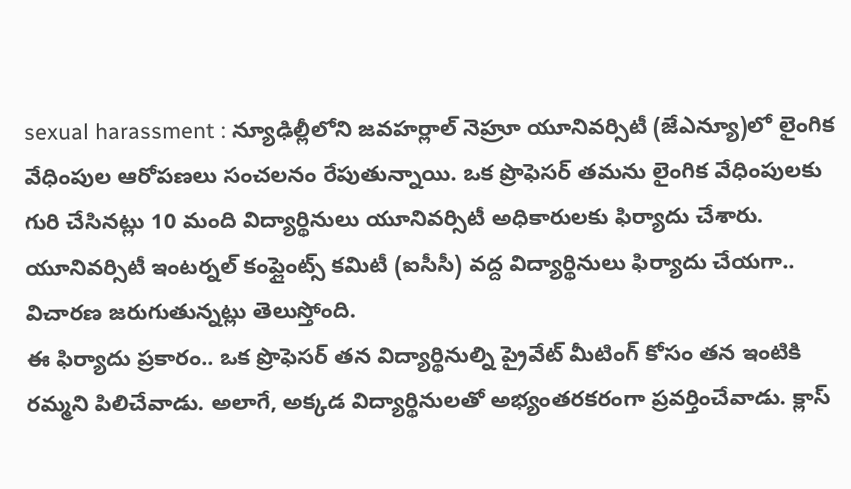sexual harassment : న్యూఢిల్లీలోని జవహర్లాల్ నెహ్రూ యూనివర్సిటీ (జేఎన్యూ)లో లైంగిక వేధింపుల ఆరోపణలు సంచలనం రేపుతున్నాయి. ఒక ప్రొఫెసర్ తమను లైంగిక వేధింపులకు గురి చేసినట్లు 10 మంది విద్యార్థినులు యూనివర్సిటీ అధికారులకు ఫిర్యాదు చేశారు. యూనివర్సిటీ ఇంటర్నల్ కంప్లైంట్స్ కమిటీ (ఐసీసీ) వద్ద విద్యార్థినులు ఫిర్యాదు చేయగా.. విచారణ జరుగుతున్నట్లు తెలుస్తోంది.
ఈ ఫిర్యాదు ప్రకారం.. ఒక ప్రొఫెసర్ తన విద్యార్థినుల్ని ప్రైవేట్ మీటింగ్ కోసం తన ఇంటికి రమ్మని పిలిచేవాడు. అలాగే, అక్కడ విద్యార్థినులతో అభ్యంతరకరంగా ప్రవర్తించేవాడు. క్లాస్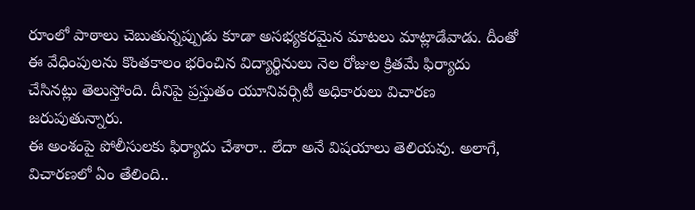రూంలో పాఠాలు చెబుతున్నప్పుడు కూడా అసభ్యకరమైన మాటలు మాట్లాడేవాడు. దీంతో ఈ వేధింపులను కొంతకాలం భరించిన విద్యార్థినులు నెల రోజుల క్రితమే ఫిర్యాదు చేసినట్లు తెలుస్తోంది. దీనిపై ప్రస్తుతం యూనివర్సిటీ అధికారులు విచారణ జరుపుతున్నారు.
ఈ అంశంపై పోలీసులకు ఫిర్యాదు చేశారా.. లేదా అనే విషయాలు తెలియవు. అలాగే, విచారణలో ఏం తేలింది..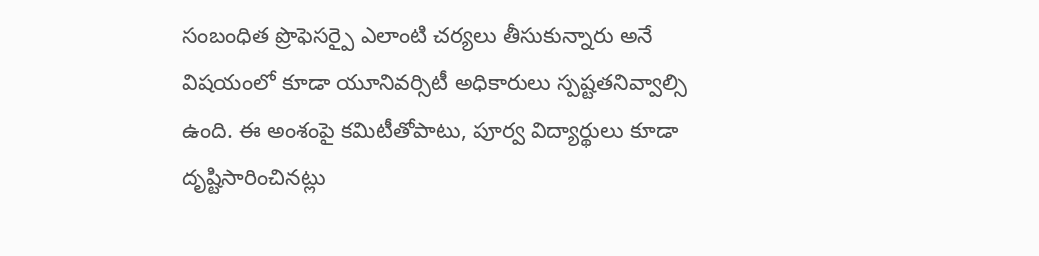సంబంధిత ప్రొఫెసర్పై ఎలాంటి చర్యలు తీసుకున్నారు అనే విషయంలో కూడా యూనివర్సిటీ అధికారులు స్పష్టతనివ్వాల్సి ఉంది. ఈ అంశంపై కమిటీతోపాటు, పూర్వ విద్యార్థులు కూడా దృష్టిసారించినట్లు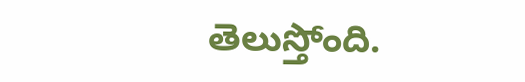తెలుస్తోంది.